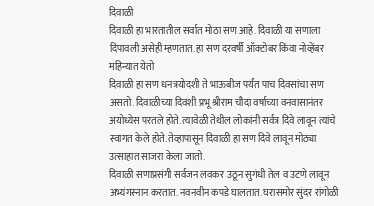दिवाळी
दिवाळी हा भारतातील सर्वात मोठा सण आहे. दिवाळी या सणाला दिपावली असेही म्हणतात. हा सण दरवर्षी ऑक्टोबर किंवा नोव्हेंबर महिन्यात येतो
दिवाळी हा सण धनत्रयोदशी ते भाऊबीज पर्यंत पाच दिवसांचा सण असतो. दिवाळीच्या दिवशी प्रभू श्रीराम चौदा वर्षाच्या वनवासानंतर अयोध्येस परतले होते. त्यावेळी तेथील लोकांनी सर्वत्र दिवे लावून त्यांचे स्वागत केले होते. तेव्हापासून दिवाळी हा सण दिवे लावून मोठ्या उत्साहात साजरा केला जातो.
दिवाळी सणाप्रसंगी सर्वजन लवकर उठून सुगंधी तेल व उटणे लावून अभ्यंगस्नान करतात. नवनवीन कपडे घालतात. घरासमोर सुंदर रांगोळी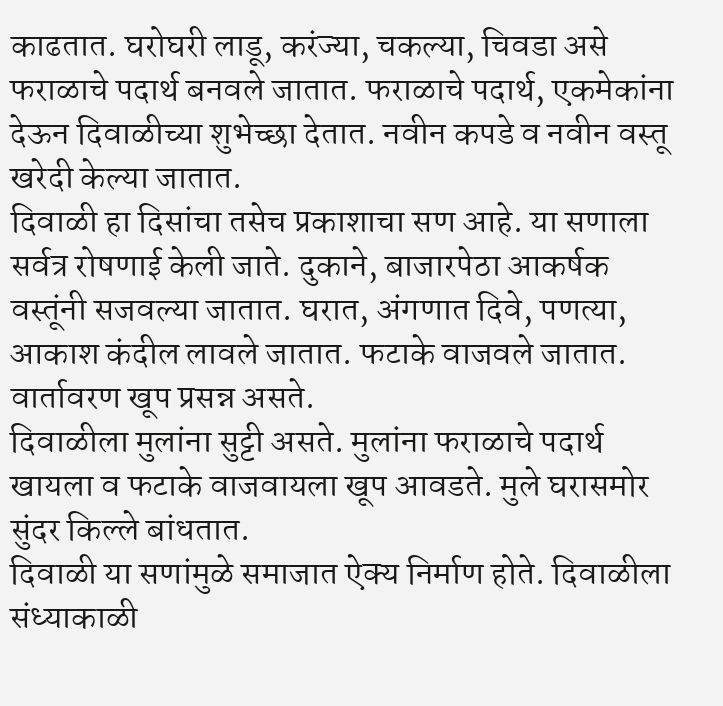काढतात. घरोघरी लाडू, करंज्या, चकल्या, चिवडा असे फराळाचे पदार्थ बनवले जातात. फराळाचे पदार्थ, एकमेकांना देऊन दिवाळीच्या शुभेच्छा देतात. नवीन कपडे व नवीन वस्तू खरेदी केल्या जातात.
दिवाळी हा दिसांचा तसेच प्रकाशाचा सण आहे. या सणाला सर्वत्र रोषणाई केली जाते. दुकाने, बाजारपेठा आकर्षक वस्तूंनी सजवल्या जातात. घरात, अंगणात दिवे, पणत्या, आकाश कंदील लावले जातात. फटाके वाजवले जातात. वार्तावरण खूप प्रसन्न असते.
दिवाळीला मुलांना सुट्टी असते. मुलांना फराळाचे पदार्थ खायला व फटाके वाजवायला खूप आवडते. मुले घरासमोर सुंदर किल्ले बांधतात.
दिवाळी या सणांमुळे समाजात ऐक्य निर्माण होते. दिवाळीला संध्याकाळी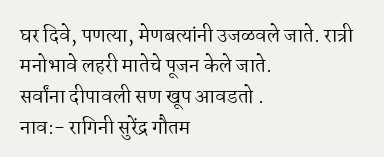घर दिवे, पणत्या, मेणबत्यांनी उजळवले जाते. रात्री मनोभावे लहरी मातेचे पूजन केले जाते.
सर्वांना दीपावली सण खूप आवडतो .
नाव:- रागिनी सुरेंद्र गौतम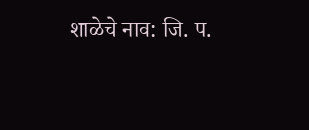शाळेचे नाव: जि. प.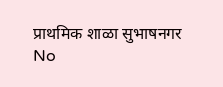प्राथमिक शाळा सुभाषनगर
No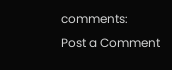comments:
Post a Comment